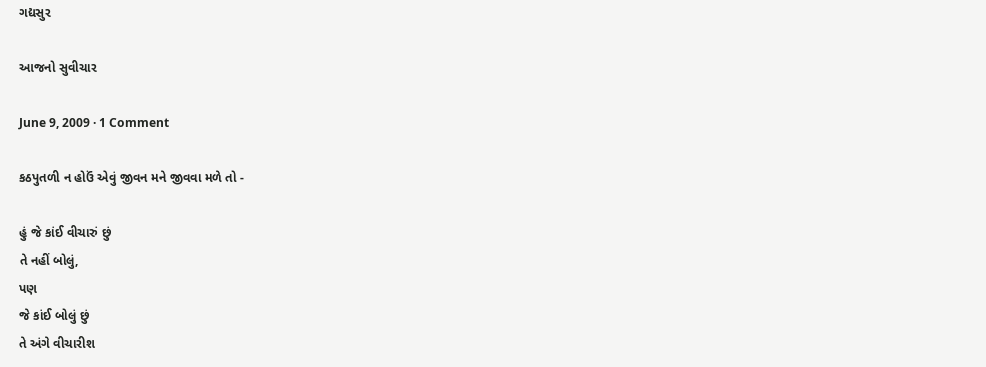ગદ્યસુર

આજનો સુવીચાર

June 9, 2009 · 1 Comment

કઠપુતળી ન હોઉં એવું જીવન મને જીવવા મળે તો -

હું જે કાંઈ વીચારું છું
તે નહીં બોલું,
પણ
જે કાંઈ બોલું છું
તે અંગે વીચારીશ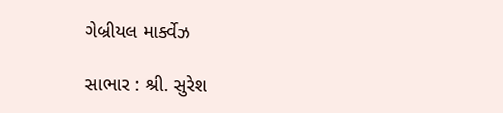ગેબ્રીયલ માર્ક્વેઝ

સાભાર : શ્રી. સુરેશ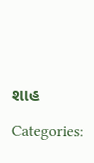શાહ

Categories: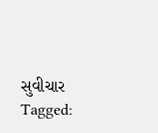સુવીચાર
Tagged: